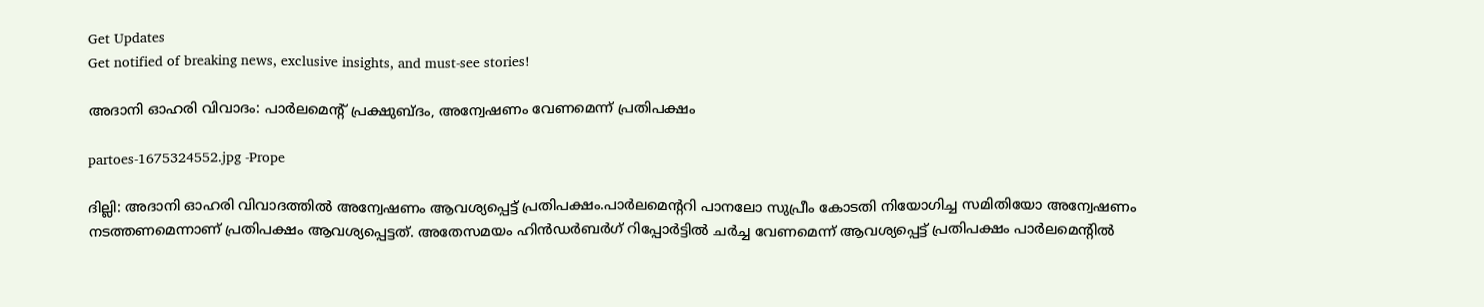Get Updates
Get notified of breaking news, exclusive insights, and must-see stories!

അദാനി ഓഹരി വിവാദം: പാർലമെന്റ് പ്രക്ഷുബ്ദം, അന്വേഷണം വേണമെന്ന് പ്രതിപക്ഷം

partoes-1675324552.jpg -Prope

ദില്ലി: അദാനി ഓഹരി വിവാദത്തില്‍ അന്വേഷണം ആവശ്യപ്പെട്ട് പ്രതിപക്ഷം.പാർലമെന്ററി പാനലോ സുപ്രീം കോടതി നിയോഗിച്ച സമിതിയോ അന്വേഷണം നടത്തണമെന്നാണ് പ്രതിപക്ഷം ആവശ്യപ്പെട്ടത്. അതേസമയം ഹിൻഡർബർഗ് റിപ്പോർട്ടിൽ ചർച്ച വേണമെന്ന് ആവശ്യപ്പെട്ട് പ്രതിപക്ഷം പാർലമെന്റിൽ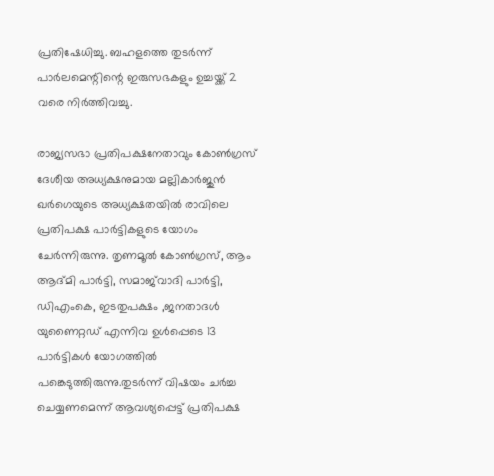പ്രതിഷേധിച്ചു. ബഹളത്തെ തുടർന്ന് പാർലമെന്റിന്റെ ഇരുസഭകളും ഉച്ചയ്ക്ക് 2 വരെ നിർത്തിവച്ചു.

രാജ്യസഭാ പ്രതിപക്ഷനേതാവും കോണ്‍ഗ്രസ് ദേശീയ അധ്യക്ഷനുമായ മല്ലികാര്‍ജുന്‍ ഖര്‍ഗെയുടെ അധ്യക്ഷതയില്‍ രാവിലെ പ്രതിപക്ഷ പാർട്ടികളുടെ യോഗം ചേർന്നിരുന്നു. തൃണമൂൽ കോൺഗ്രസ്, ആം ആദ്മി പാർട്ടി, സമാജ്‌വാദി പാർട്ടി, ഡിഎംകെ, ഇടതുപക്ഷം ,ജനതാദൾ യുണൈറ്റഡ് എന്നിവ ഉൾപ്പെടെ 13 പാർട്ടികൾ യോഗത്തിൽ പങ്കെടുത്തിരുന്നു.തുടർന്ന് വിഷയം ചർച്ച ചെയ്യണമെന്ന് ആവശ്യപ്പെട്ട് പ്രതിപക്ഷ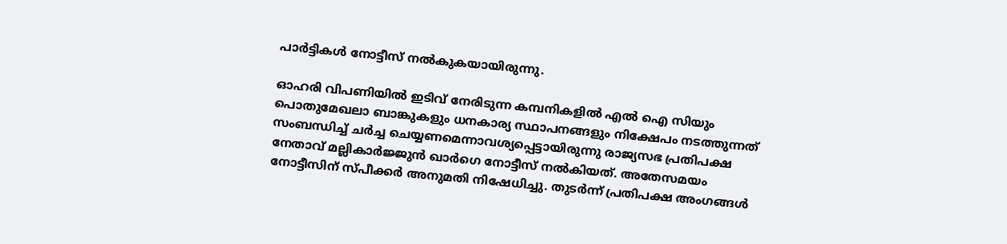പാർട്ടികൾ നോട്ടീസ് നൽകുകയായിരുന്നു.

ഓഹരി വിപണിയിൽ ഇടിവ് നേരിടുന്ന കമ്പനികളിൽ എൽ ഐ സിയും പൊതുമേഖലാ ബാങ്കുകളും ധനകാര്യ സ്ഥാപനങ്ങളും നിക്ഷേപം നടത്തുന്നത് സംബന്ധിച്ച് ചർച്ച ചെയ്യണമെന്നാവശ്യപ്പെട്ടായിരുന്നു രാജ്യസഭ പ്രതിപക്ഷ നേതാവ് മല്ലികാർജ്ജുൻ ഖാർഗെ നോട്ടീസ് നൽകിയത്. അതേസമയം നോട്ടീസിന് സ്പീക്കർ അനുമതി നിഷേധിച്ചു. തുടർന്ന് പ്രതിപക്ഷ അംഗങ്ങൾ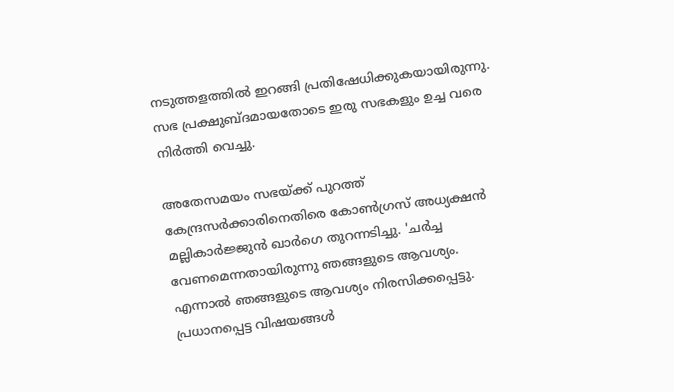നടുത്തളത്തിൽ ഇറങ്ങി പ്രതിഷേധിക്കുകയായിരുന്നു. സഭ പ്രക്ഷുബ്ദമായതോടെ ഇരു സഭകളും ഉച്ച വരെ നിർത്തി വെച്ചു.

അതേസമയം സഭയ്ക്ക് പുറത്ത് കേന്ദ്രസർക്കാരിനെതിരെ കോൺഗ്രസ് അധ്യക്ഷൻ മല്ലികാർജ്ജുൻ ഖാർഗെ തുറന്നടിച്ചു. 'ചർച്ച വേണമെന്നതായിരുന്നു ഞങ്ങളുടെ ആവശ്യം. എന്നാൽ ഞങ്ങളുടെ ആവശ്യം നിരസിക്കപ്പെട്ടു. പ്രധാനപ്പെട്ട വിഷയങ്ങൾ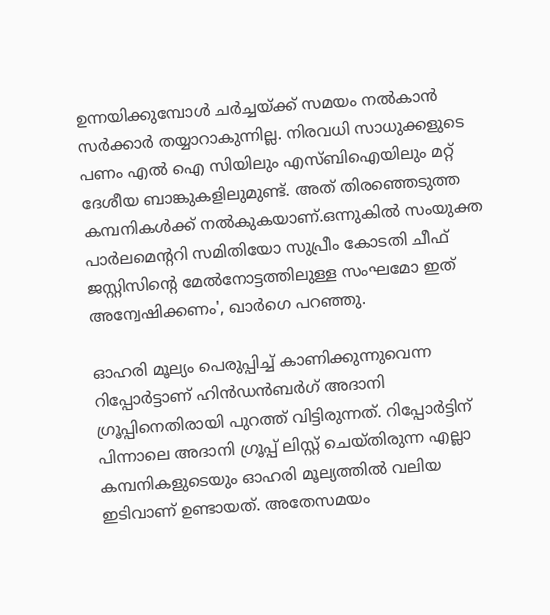ഉന്നയിക്കുമ്പോൾ ചർച്ചയ്ക്ക് സമയം നൽകാൻ സർക്കാർ തയ്യാറാകുന്നില്ല. നിരവധി സാധുക്കളുടെ പണം എൽ ഐ സിയിലും എസ്ബിഐയിലും മറ്റ് ദേശീയ ബാങ്കുകളിലുമുണ്ട്. അത് തിരഞ്ഞെടുത്ത കമ്പനികൾക്ക് നൽകുകയാണ്.ഒന്നുകിൽ സംയുക്ത പാർലമെന്ററി സമിതിയോ സുപ്രീം കോടതി ചീഫ് ജസ്റ്റിസിന്റെ മേൽനോട്ടത്തിലുള്ള സംഘമോ ഇത് അന്വേഷിക്കണം', ഖാർഗെ പറഞ്ഞു.

ഓഹരി മൂല്യം പെരുപ്പിച്ച് കാണിക്കുന്നുവെന്ന റിപ്പോര്‍ട്ടാണ് ഹിന്‍ഡന്‍ബര്‍ഗ് അദാനി ഗ്രൂപ്പിനെതിരായി പുറത്ത് വിട്ടിരുന്നത്. റിപ്പോർട്ടിന് പിന്നാലെ അദാനി ഗ്രൂപ്പ് ലിസ്റ്റ് ചെയ്തിരുന്ന എല്ലാ കമ്പനികളുടെയും ഓഹരി മൂല്യത്തിൽ വലിയ ഇടിവാണ് ഉണ്ടായത്. അതേസമയം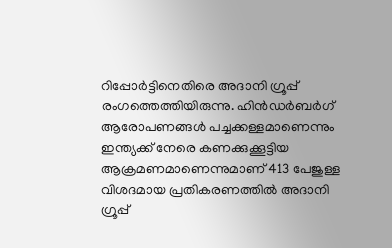റിപ്പോർട്ടിനെതിരെ അദാനി ഗ്രൂപ്പ് രംഗത്തെത്തിയിരുന്നു. ഹിൻഡർബർഗ് ആരോപണങ്ങൾ പച്ചക്കള്ളമാണെന്നും ഇന്ത്യക്ക് നേരെ കണക്കുക്കൂട്ടിയ ആക്രമണമാണെന്നുമാണ് 413 പേജുള്ള വിശദമായ പ്രതികരണത്തിൽ അദാനി ഗ്രൂപ്പ്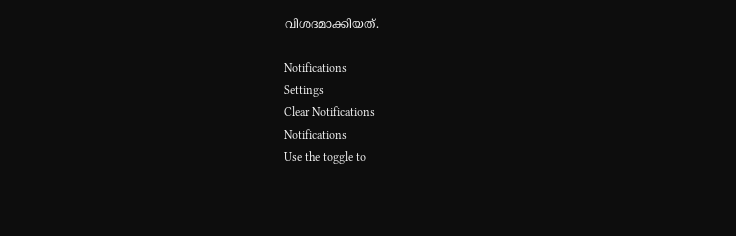വിശദമാക്കിയത്.

Notifications
Settings
Clear Notifications
Notifications
Use the toggle to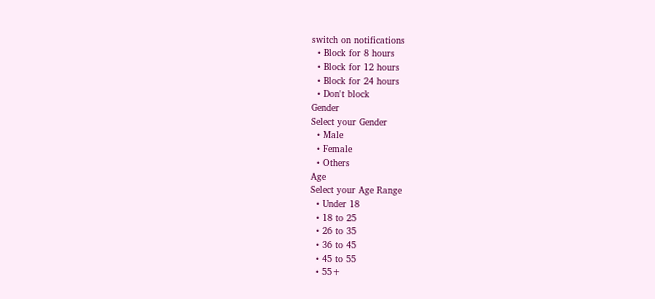switch on notifications
  • Block for 8 hours
  • Block for 12 hours
  • Block for 24 hours
  • Don't block
Gender
Select your Gender
  • Male
  • Female
  • Others
Age
Select your Age Range
  • Under 18
  • 18 to 25
  • 26 to 35
  • 36 to 45
  • 45 to 55
  • 55+